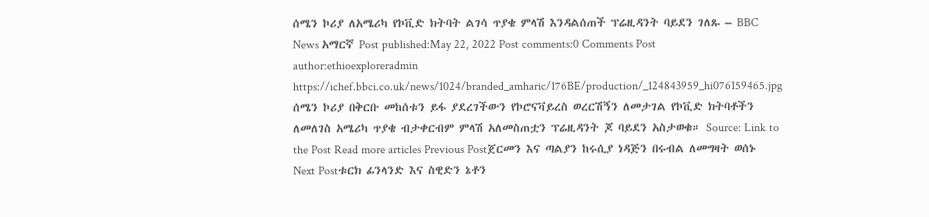ሰሜን ኮሪያ ለአሜሪካ የኮቪድ ክትባት ልገሳ ጥያቄ ምላሽ እንዳልሰጠች ፕሬዚዳንት ባይደን ገለጹ – BBC News አማርኛ Post published:May 22, 2022 Post comments:0 Comments Post author:ethioexploreradmin https://ichef.bbci.co.uk/news/1024/branded_amharic/176BE/production/_124843959_hi076159465.jpg ሰሜን ኮሪያ በቅርቡ መከሰቱን ይፋ ያደረገችውን የኮሮናቫይረስ ወረርሽኝን ለመታገል የኮቪድ ክትባቶችን ለመለገስ አሜሪካ ጥያቄ ብታቀርብም ምላሽ አለመስጠቷን ፕሬዚዳንት ጆ ባይደን አስታወቁ። Source: Link to the Post Read more articles Previous Postጀርመን እና ጣልያን ከሩሲያ ነዳጅን በሩብል ለመግዛት ወሰኑ Next Postቱርክ ፊንላንድ እና ስዊድን ኔቶን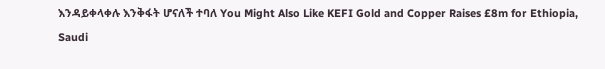እንዳይቀላቀሉ እንቅፋት ሆናለች ተባለ You Might Also Like KEFI Gold and Copper Raises £8m for Ethiopia, Saudi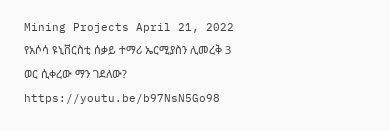Mining Projects April 21, 2022 የአሶሳ ዩኒቨርስቲ ሰቃይ ተማሪ ኤርሚያስን ሊመረቅ 3 ወር ሲቀረው ማን ገደለው? https://youtu.be/b97NsN5Go98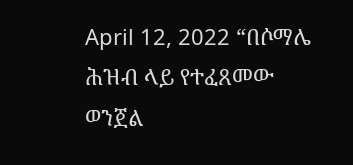April 12, 2022 “በሶማሌ ሕዝብ ላይ የተፈጸመው ወንጀል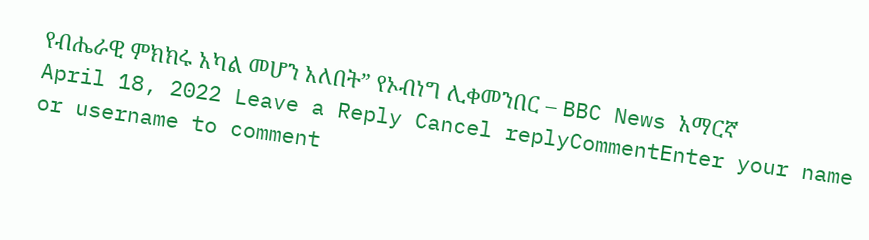የብሔራዊ ምክክሩ አካል መሆን አለበት” የኦብነግ ሊቀመንበር – BBC News አማርኛ April 18, 2022 Leave a Reply Cancel replyCommentEnter your name or username to comment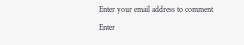Enter your email address to comment Enter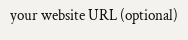your website URL (optional)